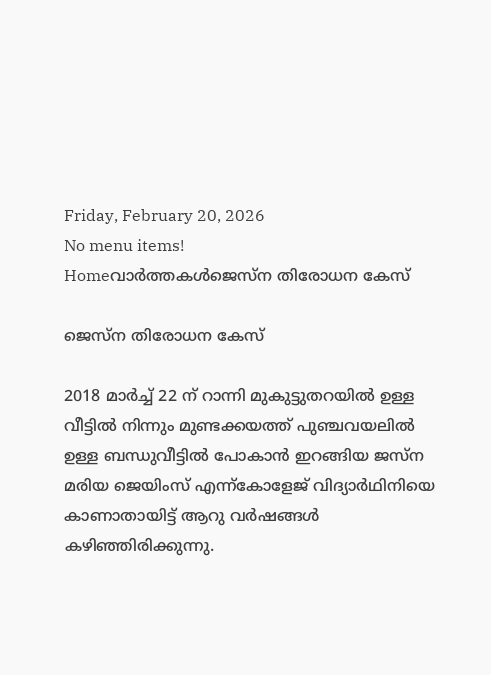Friday, February 20, 2026
No menu items!
Homeവാർത്തകൾജെസ്‌ന തിരോധന കേസ്

ജെസ്‌ന തിരോധന കേസ്

2018 മാർച്ച് 22 ന് റാന്നി മുകുട്ടുതറയിൽ ഉള്ള വീട്ടിൽ നിന്നും മുണ്ടക്കയത്ത് പുഞ്ചവയലിൽ ഉള്ള ബന്ധുവീട്ടിൽ പോകാൻ ഇറങ്ങിയ ജസ്ന മരിയ ജെയിംസ് എന്ന്കോളേജ് വിദ്യാർഥിനിയെ കാണാതായിട്ട് ആറു വർഷങ്ങൾ
കഴിഞ്ഞിരിക്കുന്നു.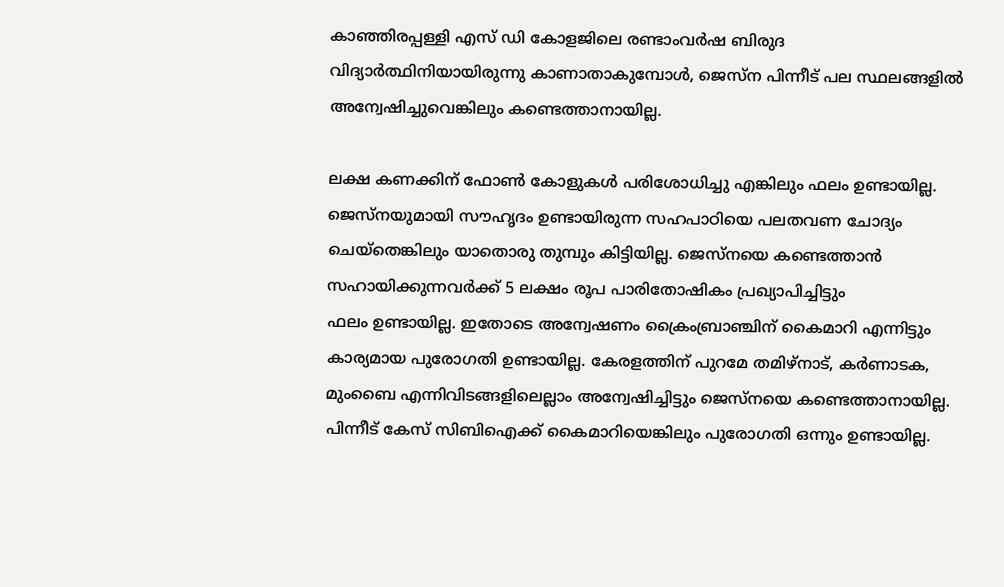കാഞ്ഞിരപ്പള്ളി എസ് ഡി കോളജിലെ രണ്ടാംവർഷ ബിരുദ വിദ്യാർത്ഥിനിയായിരുന്നു കാണാതാകുമ്പോൾ, ജെസ്‌ന പിന്നീട് പല സ്ഥലങ്ങളിൽ അന്വേഷിച്ചുവെങ്കിലും കണ്ടെത്താനായില്ല.

ലക്ഷ കണക്കിന് ഫോൺ കോളുകൾ പരിശോധിച്ചു എങ്കിലും ഫലം ഉണ്ടായില്ല. ജെസ്‌നയുമായി സൗഹൃദം ഉണ്ടായിരുന്ന സഹപാഠിയെ പലതവണ ചോദ്യം ചെയ്തെങ്കിലും യാതൊരു തുമ്പും കിട്ടിയില്ല. ജെസ്നയെ കണ്ടെത്താൻ സഹായിക്കുന്നവർക്ക് 5 ലക്ഷം രൂപ പാരിതോഷികം പ്രഖ്യാപിച്ചിട്ടും
ഫലം ഉണ്ടായില്ല. ഇതോടെ അന്വേഷണം ക്രൈംബ്രാഞ്ചിന് കൈമാറി എന്നിട്ടും കാര്യമായ പുരോഗതി ഉണ്ടായില്ല. കേരളത്തിന് പുറമേ തമിഴ്നാട്, കർണാടക, മുംബൈ എന്നിവിടങ്ങളിലെല്ലാം അന്വേഷിച്ചിട്ടും ജെസ്നയെ കണ്ടെത്താനായില്ല. പിന്നീട് കേസ് സിബിഐക്ക് കൈമാറിയെങ്കിലും പുരോഗതി ഒന്നും ഉണ്ടായില്ല.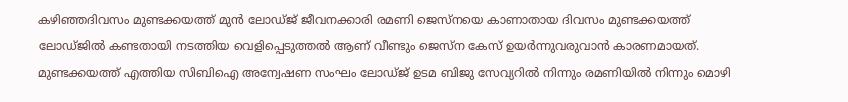കഴിഞ്ഞദിവസം മുണ്ടക്കയത്ത് മുൻ ലോഡ്ജ് ജീവനക്കാരി രമണി ജെസ്നയെ കാണാതായ ദിവസം മുണ്ടക്കയത്ത് ലോഡ്ജിൽ കണ്ടതായി നടത്തിയ വെളിപ്പെടുത്തൽ ആണ് വീണ്ടും ജെസ്‌ന കേസ് ഉയർന്നുവരുവാൻ കാരണമായത്. മുണ്ടക്കയത്ത് എത്തിയ സിബിഐ അന്വേഷണ സംഘം ലോഡ്ജ് ഉടമ ബിജു സേവ്യറിൽ നിന്നും രമണിയിൽ നിന്നും മൊഴി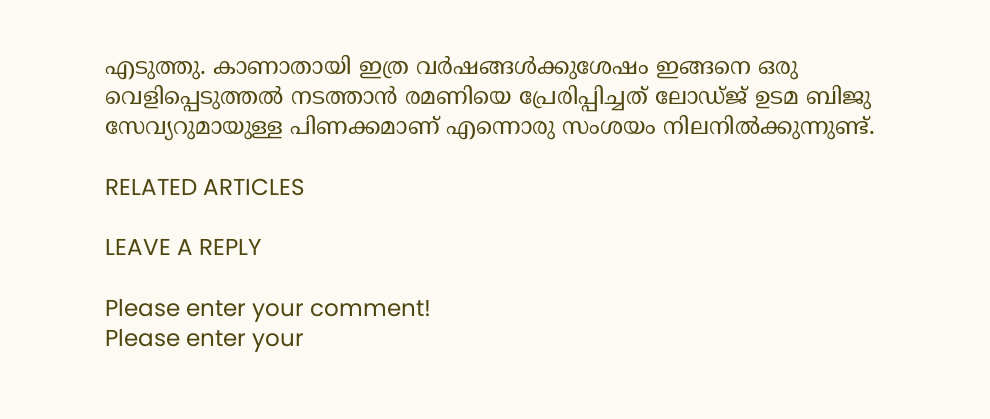എടുത്തു. കാണാതായി ഇത്ര വർഷങ്ങൾക്കുശേഷം ഇങ്ങനെ ഒരു വെളിപ്പെടുത്തൽ നടത്താൻ രമണിയെ പ്രേരിപ്പിച്ചത് ലോഡ്ജ്‌ ഉടമ ബിജു സേവ്യറുമായുള്ള പിണക്കമാണ് എന്നൊരു സംശയം നിലനിൽക്കുന്നുണ്ട്.

RELATED ARTICLES

LEAVE A REPLY

Please enter your comment!
Please enter your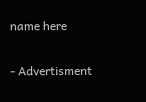name here

- Advertisment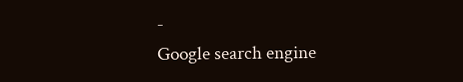-
Google search engine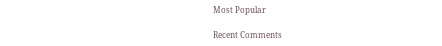Most Popular

Recent Comments